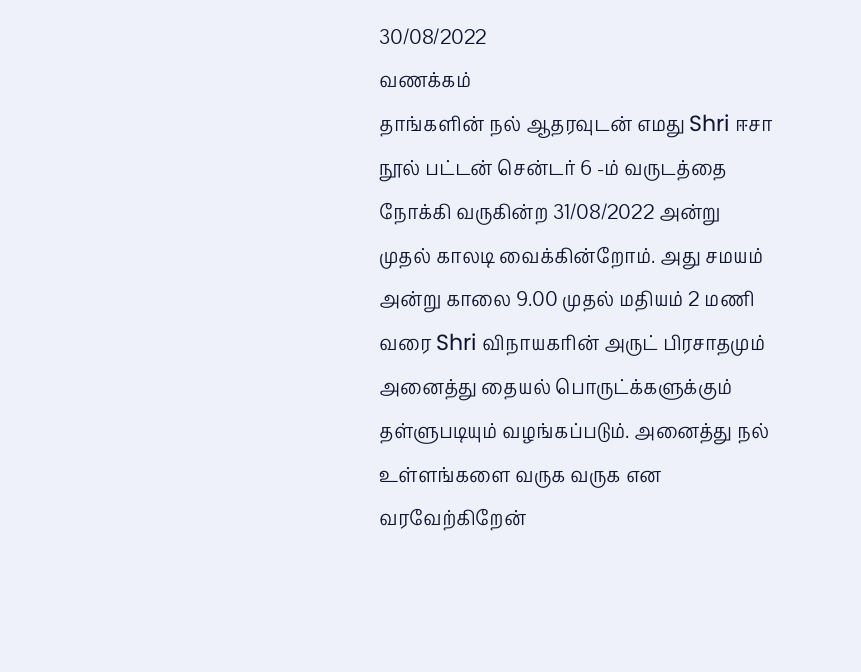30/08/2022
வணக்கம்
தாங்களின் நல் ஆதரவுடன் எமது Shri ஈசா நூல் பட்டன் சென்டர் 6 -ம் வருடத்தை நோக்கி வருகின்ற 31/08/2022 அன்று முதல் காலடி வைக்கின்றோம். அது சமயம் அன்று காலை 9.00 முதல் மதியம் 2 மணி வரை Shri விநாயகரின் அருட் பிரசாதமும் அனைத்து தையல் பொருட்க்களுக்கும் தள்ளுபடியும் வழங்கப்படும். அனைத்து நல் உள்ளங்களை வருக வருக என வரவேற்கிறேன்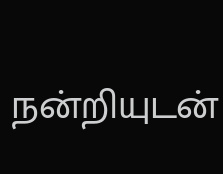நன்றியுடன்